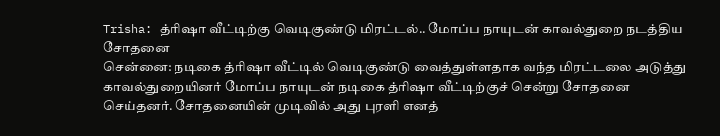Trisha: த்ரிஷா வீட்டிற்கு வெடிகுண்டு மிரட்டல்.. மோப்ப நாயுடன் காவல்துறை நடத்திய சோதனை
சென்னை: நடிகை த்ரிஷா வீட்டில் வெடிகுண்டு வைத்துள்ளதாக வந்த மிரட்டலை அடுத்து காவல்துறையினர் மோப்ப நாயுடன் நடிகை த்ரிஷா வீட்டிற்குச் சென்று சோதனை செய்தனர். சோதனையின் முடிவில் அது புரளி எனத்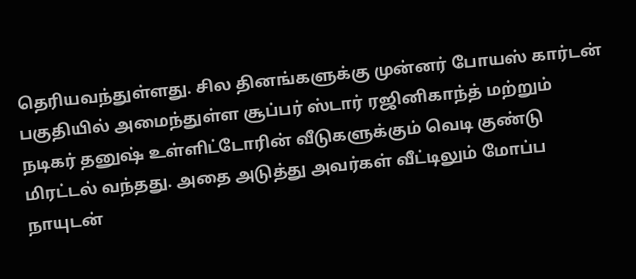தெரியவந்துள்ளது. சில தினங்களுக்கு முன்னர் போயஸ் கார்டன் பகுதியில் அமைந்துள்ள சூப்பர் ஸ்டார் ரஜினிகாந்த் மற்றும் நடிகர் தனுஷ் உள்ளிட்டோரின் வீடுகளுக்கும் வெடி குண்டு மிரட்டல் வந்தது. அதை அடுத்து அவர்கள் வீட்டிலும் மோப்ப நாயுடன்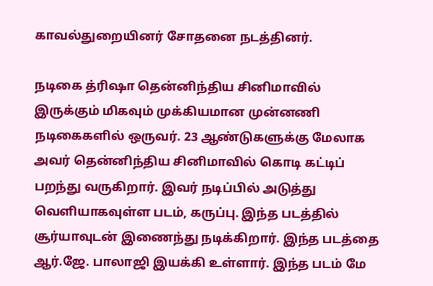காவல்துறையினர் சோதனை நடத்தினர்.

நடிகை த்ரிஷா தென்னிந்திய சினிமாவில் இருக்கும் மிகவும் முக்கியமான முன்னணி நடிகைகளில் ஒருவர். 23 ஆண்டுகளுக்கு மேலாக அவர் தென்னிந்திய சினிமாவில் கொடி கட்டிப் பறந்து வருகிறார். இவர் நடிப்பில் அடுத்து வெளியாகவுள்ள படம், கருப்பு. இந்த படத்தில் சூர்யாவுடன் இணைந்து நடிக்கிறார். இந்த படத்தை ஆர்.ஜே. பாலாஜி இயக்கி உள்ளார். இந்த படம் மே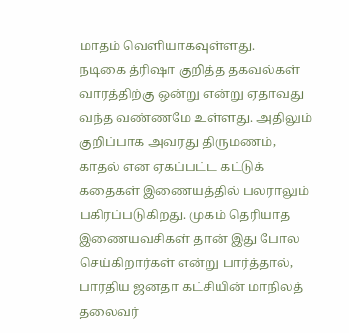மாதம் வெளியாகவுள்ளது.
நடிகை த்ரிஷா குறித்த தகவல்கள் வாரத்திற்கு ஒன்று என்று ஏதாவது வந்த வண்ணமே உள்ளது. அதிலும் குறிப்பாக அவரது திருமணம், காதல் என ஏகப்பட்ட கட்டுக் கதைகள் இணையத்தில் பலராலும் பகிரப்படுகிறது. முகம் தெரியாத இணையவசிகள் தான் இது போல செய்கிறார்கள் என்று பார்த்தால், பாரதிய ஜனதா கட்சியின் மாநிலத் தலைவர்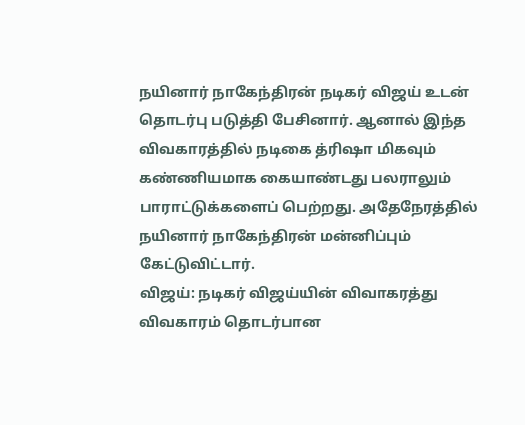நயினார் நாகேந்திரன் நடிகர் விஜய் உடன் தொடர்பு படுத்தி பேசினார். ஆனால் இந்த விவகாரத்தில் நடிகை த்ரிஷா மிகவும் கண்ணியமாக கையாண்டது பலராலும் பாராட்டுக்களைப் பெற்றது. அதேநேரத்தில் நயினார் நாகேந்திரன் மன்னிப்பும் கேட்டுவிட்டார்.
விஜய்: நடிகர் விஜய்யின் விவாகரத்து விவகாரம் தொடர்பான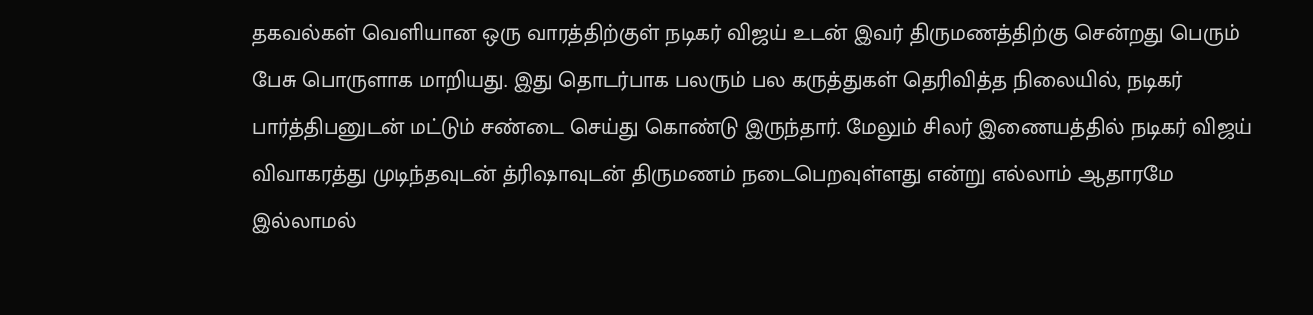தகவல்கள் வெளியான ஒரு வாரத்திற்குள் நடிகர் விஜய் உடன் இவர் திருமணத்திற்கு சென்றது பெரும் பேசு பொருளாக மாறியது. இது தொடர்பாக பலரும் பல கருத்துகள் தெரிவித்த நிலையில், நடிகர் பார்த்திபனுடன் மட்டும் சண்டை செய்து கொண்டு இருந்தார். மேலும் சிலர் இணையத்தில் நடிகர் விஜய் விவாகரத்து முடிந்தவுடன் த்ரிஷாவுடன் திருமணம் நடைபெறவுள்ளது என்று எல்லாம் ஆதாரமே இல்லாமல்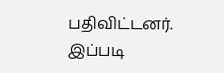பதிவிட்டனர். இப்படி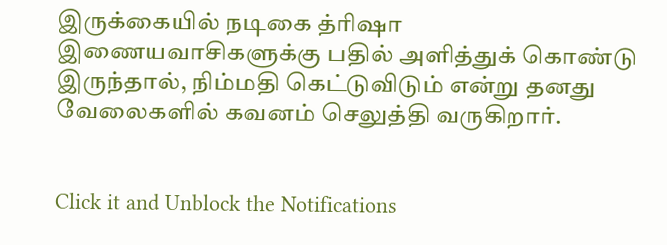இருக்கையில் நடிகை த்ரிஷா இணையவாசிகளுக்கு பதில் அளித்துக் கொண்டு இருந்தால், நிம்மதி கெட்டுவிடும் என்று தனது வேலைகளில் கவனம் செலுத்தி வருகிறார்.


Click it and Unblock the Notifications